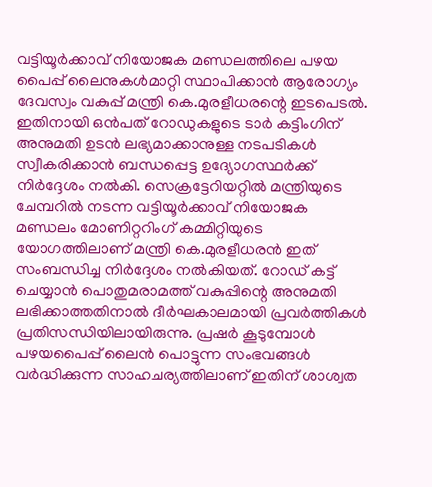വട്ടിയൂർക്കാവ് നിയോജക മണ്ഡലത്തിലെ പഴയ പൈപ്പ് ലൈനുകൾമാറ്റി സ്ഥാപിക്കാൻ ആരോഗ്യം ദേവസ്വം വകുപ്പ് മന്ത്രി കെ.മുരളീധരന്റെ ഇടപെടൽ. ഇതിനായി ഒൻപത് റോഡുകളുടെ ടാർ കട്ടിംഗിന് അനുമതി ഉടൻ ലഭ്യമാക്കാനുള്ള നടപടികൾ സ്വീകരിക്കാൻ ബന്ധപ്പെട്ട ഉദ്യോഗസ്ഥർക്ക് നിർദ്ദേശം നൽകി. സെക്രട്ടേറിയറ്റിൽ മന്ത്രിയുടെ ചേമ്പറിൽ നടന്ന വട്ടിയൂർക്കാവ് നിയോജക മണ്ഡലം മോണിറ്ററിംഗ് കമ്മിറ്റിയുടെ യോഗത്തിലാണ് മന്ത്രി കെ.മുരളീധരൻ ഇത് സംബന്ധിച്ച നിർദ്ദേശം നൽകിയത്. റോഡ് കട്ട് ചെയ്യാൻ പൊതുമരാമത്ത് വകുപ്പിന്റെ അനുമതി ലഭിക്കാത്തതിനാൽ ദീർഘകാലമായി പ്രവർത്തികൾ പ്രതിസന്ധിയിലായിരുന്നു. പ്രഷർ കൂടുമ്പോൾ പഴയപൈപ്പ് ലൈൻ പൊട്ടുന്ന സംഭവങ്ങൾ വർദ്ധിക്കുന്ന സാഹചര്യത്തിലാണ് ഇതിന് ശാശ്വത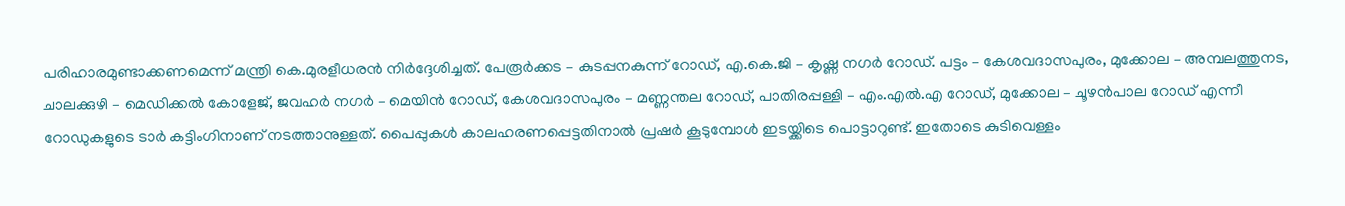പരിഹാരമുണ്ടാക്കണമെന്ന് മന്ത്രി കെ.മുരളീധരൻ നിർദ്ദേശിച്ചത്. പേരൂർക്കട – കുടപ്പനകുന്ന് റോഡ്, എ.കെ.ജി – കൃഷ്ണ നഗർ റോഡ്. പട്ടം – കേശവദാസപുരം, മുക്കോല – അമ്പലത്തുനട, ചാലക്കുഴി – മെഡിക്കൽ കോളേജ്, ജവഹർ നഗർ – മെയിൻ റോഡ്, കേശവദാസപുരം – മണ്ണന്തല റോഡ്, പാതിരപ്പള്ളി – എം.എൽ.എ റോഡ്, മുക്കോല – ചൂഴൻപാല റോഡ് എന്നീ റോഡുകളുടെ ടാർ കട്ടിംഗിനാണ് നടത്താനുള്ളത്. പൈപ്പുകൾ കാലഹരണപ്പെട്ടതിനാൽ പ്രഷർ കൂടുമ്പോൾ ഇടയ്ക്കിടെ പൊട്ടാറുണ്ട്. ഇതോടെ കുടിവെള്ളം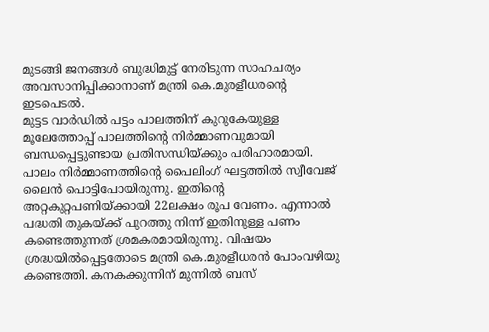മുടങ്ങി ജനങ്ങൾ ബുദ്ധിമുട്ട് നേരിടുന്ന സാഹചര്യം അവസാനിപ്പിക്കാനാണ് മന്ത്രി കെ.മുരളീധരന്റെ ഇടപെടൽ.
മുട്ടട വാർഡിൽ പട്ടം പാലത്തിന് കുറുകേയുള്ള മൂലേത്തോപ്പ് പാലത്തിന്റെ നിർമ്മാണവുമായി ബന്ധപ്പെട്ടുണ്ടായ പ്രതിസന്ധിയ്ക്കും പരിഹാരമായി. പാലം നിർമ്മാണത്തിന്റെ പൈലിംഗ് ഘട്ടത്തിൽ സ്വീവേജ് ലൈൻ പൊട്ടിപോയിരുന്നു. ഇതിന്റെ അറ്റകുറ്റപണിയ്ക്കായി 22ലക്ഷം രൂപ വേണം. എന്നാൽ പദ്ധതി തുകയ്ക്ക് പുറത്തു നിന്ന് ഇതിനുള്ള പണം കണ്ടെത്തുന്നത് ശ്രമകരമായിരുന്നു. വിഷയം ശ്രദ്ധയിൽപ്പെട്ടതോടെ മന്ത്രി കെ.മുരളീധരൻ പോംവഴിയു കണ്ടെത്തി. കനകക്കുന്നിന് മുന്നിൽ ബസ്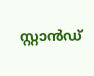സ്റ്റാൻഡ്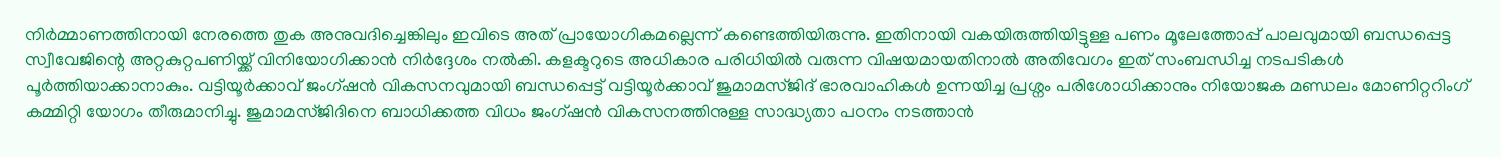നിർമ്മാണത്തിനായി നേരത്തെ തുക അനുവദിച്ചെങ്കിലും ഇവിടെ അത് പ്രായോഗികമല്ലെന്ന് കണ്ടെത്തിയിരുന്നു. ഇതിനായി വകയിരുത്തിയിട്ടുള്ള പണം മൂലേത്തോപ്പ് പാലവുമായി ബന്ധപ്പെട്ട സ്വീവേജിന്റെ അറ്റകുറ്റപണിയ്ക്ക് വിനിയോഗിക്കാൻ നിർദ്ദേശം നൽകി. കളക്ടറുടെ അധികാര പരിധിയിൽ വരുന്ന വിഷയമായതിനാൽ അതിവേഗം ഇത് സംബന്ധിച്ച നടപടികൾ പൂർത്തിയാക്കാനാകും. വട്ടിയൂർക്കാവ് ജംഗ്ഷൻ വികസനവുമായി ബന്ധപ്പെട്ട് വട്ടിയൂർക്കാവ് ജുമാമസ്ജിദ് ഭാരവാഹികൾ ഉന്നയിച്ച പ്രശ്നം പരിശോധിക്കാനും നിയോജക മണ്ഡലം മോണിറ്ററിംഗ് കമ്മിറ്റി യോഗം തീരുമാനിച്ചു. ജുമാമസ്ജിദിനെ ബാധിക്കത്ത വിധം ജംഗ്ഷൻ വികസനത്തിനുള്ള സാദ്ധ്യതാ പഠനം നടത്താൻ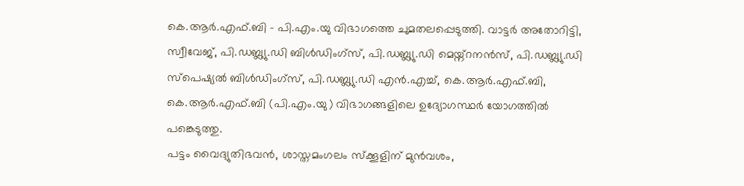കെ.ആർ.എഫ്.ബി – പി.എം.യു വിഭാഗത്തെ ചുമതലപ്പെടുത്തി. വാട്ടർ അതോറിട്ടി, സ്വീവേജ്, പി.ഡബ്ല്യു.ഡി ബിൾഡിംഗ്സ്, പി.ഡബ്ല്യു.ഡി മെയ്ന്റനൻസ്, പി.ഡബ്ല്യു.ഡി സ്പെഷ്യൽ ബിൾഡിംഗ്സ്, പി.ഡബ്ല്യു.ഡി എൻ.എച്ച്, കെ.ആർ.എഫ്.ബി, കെ.ആർ.എഫ്.ബി (പി.എം.യു) വിഭാഗങ്ങളിലെ ഉദ്യോഗസ്ഥർ യോഗത്തിൽ പങ്കെടുത്തു.
പട്ടം വൈദ്യുതിഭവൻ, ശാസ്തമംഗലം സ്ക്കൂളിന് മുൻവശം,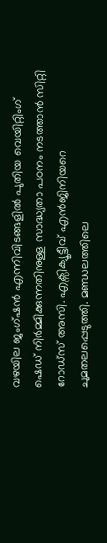വഴയില ജംഗ്ഷൻ എന്നിവിടങ്ങളിൽ പുതിയ വെയിറ്റിംഗ് ഷെഡ് നിർമ്മിക്കുന്നതിനുള്ള സാദ്ധ്യതാ പഠനം നടത്താൻ സിറ്റി റോഡ്സ് അസി. എക്സിക്യൂട്ടീവ് എൻജിനിയറെ ചുമതലപ്പെടുത്തി. മണ്ഡലത്തിലെ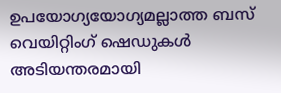ഉപയോഗ്യയോഗ്യമല്ലാത്ത ബസ് വെയിറ്റിംഗ് ഷെഡുകൾ അടിയന്തരമായി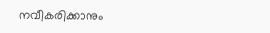നവീകരിക്കാനും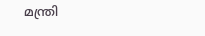മന്ത്രി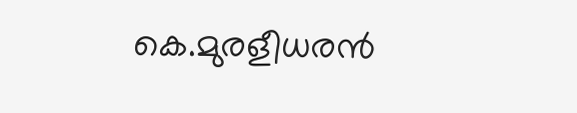കെ.മുരളീധരൻ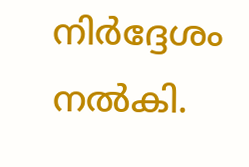നിർദ്ദേശം നൽകി.